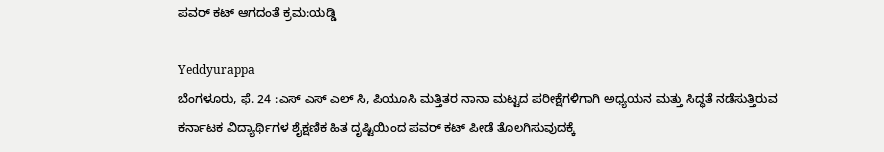ಪವರ್ ಕಟ್ ಆಗದಂತೆ ಕ್ರಮ:ಯಡ್ಡಿ

Yeddyurappa
ಬೆಂಗಳೂರು, ಫೆ. 24 :ಎಸ್ ಎಸ್ ಎಲ್ ಸಿ, ಪಿಯೂಸಿ ಮತ್ತಿತರ ನಾನಾ ಮಟ್ಟದ ಪರೀಕ್ಷೆಗಳಿಗಾಗಿ ಅಧ್ಯಯನ ಮತ್ತು ಸಿದ್ಧತೆ ನಡೆಸುತ್ತಿರುವ ಕರ್ನಾಟಕ ವಿದ್ಯಾರ್ಥಿಗಳ ಶೈಕ್ಷಣಿಕ ಹಿತ ದೃಷ್ಟಿಯಿಂದ ಪವರ್ ಕಟ್ ಪೀಡೆ ತೊಲಗಿಸುವುದಕ್ಕೆ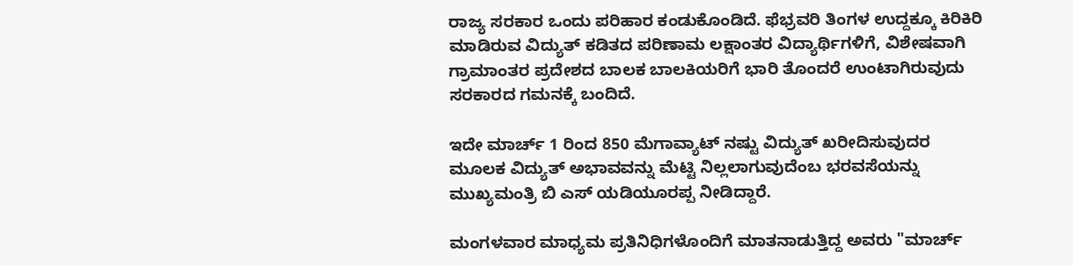ರಾಜ್ಯ ಸರಕಾರ ಒಂದು ಪರಿಹಾರ ಕಂಡುಕೊಂಡಿದೆ. ಫೆಭ್ರವರಿ ತಿಂಗಳ ಉದ್ದಕ್ಕೂ ಕಿರಿಕಿರಿ ಮಾಡಿರುವ ವಿದ್ಯುತ್ ಕಡಿತದ ಪರಿಣಾಮ ಲಕ್ಷಾಂತರ ವಿದ್ಯಾರ್ಥಿಗಳಿಗೆ, ವಿಶೇಷವಾಗಿ ಗ್ರಾಮಾಂತರ ಪ್ರದೇಶದ ಬಾಲಕ ಬಾಲಕಿಯರಿಗೆ ಭಾರಿ ತೊಂದರೆ ಉಂಟಾಗಿರುವುದು ಸರಕಾರದ ಗಮನಕ್ಕೆ ಬಂದಿದೆ.

ಇದೇ ಮಾರ್ಚ್ 1 ರಿಂದ 850 ಮೆಗಾವ್ಯಾಟ್ ನಷ್ಟು ವಿದ್ಯುತ್ ಖರೀದಿಸುವುದರ ಮೂಲಕ ವಿದ್ಯುತ್ ಅಭಾವವನ್ನು ಮೆಟ್ಟಿ ನಿಲ್ಲಲಾಗುವುದೆಂಬ ಭರವಸೆಯನ್ನು ಮುಖ್ಯಮಂತ್ರಿ ಬಿ ಎಸ್ ಯಡಿಯೂರಪ್ಪ ನೀಡಿದ್ದಾರೆ.

ಮಂಗಳವಾರ ಮಾಧ್ಯಮ ಪ್ರತಿನಿಧಿಗಳೊಂದಿಗೆ ಮಾತನಾಡುತ್ತಿದ್ದ ಅವರು "ಮಾರ್ಚ್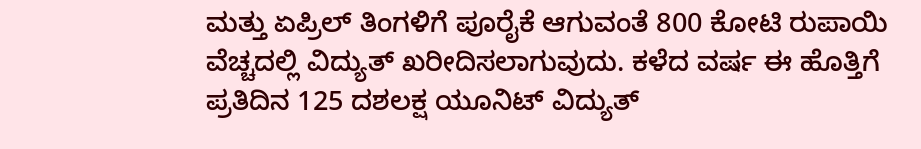ಮತ್ತು ಏಪ್ರಿಲ್ ತಿಂಗಳಿಗೆ ಪೂರೈಕೆ ಆಗುವಂತೆ 800 ಕೋಟಿ ರುಪಾಯಿ ವೆಚ್ಚದಲ್ಲಿ ವಿದ್ಯುತ್ ಖರೀದಿಸಲಾಗುವುದು. ಕಳೆದ ವರ್ಷ ಈ ಹೊತ್ತಿಗೆ ಪ್ರತಿದಿನ 125 ದಶಲಕ್ಷ ಯೂನಿಟ್ ವಿದ್ಯುತ್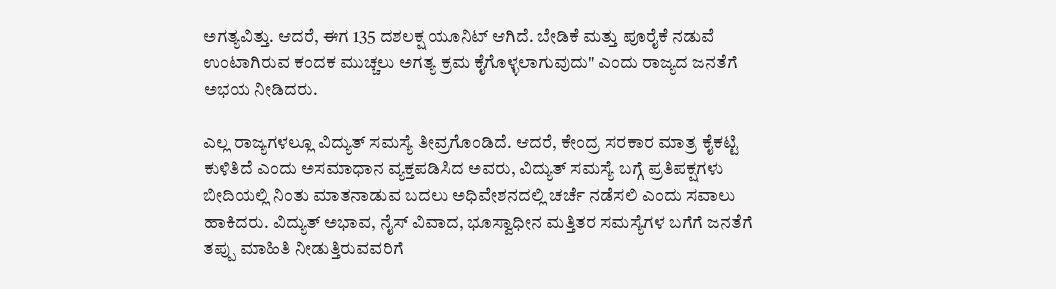ಅಗತ್ಯವಿತ್ತು. ಆದರೆ, ಈಗ 135 ದಶಲಕ್ಷ ಯೂನಿಟ್ ಆಗಿದೆ. ಬೇಡಿಕೆ ಮತ್ತು ಪೂರೈಕೆ ನಡುವೆ ಉಂಟಾಗಿರುವ ಕಂದಕ ಮುಚ್ಚಲು ಅಗತ್ಯ ಕ್ರಮ ಕೈಗೊಳ್ಳಲಾಗುವುದು" ಎಂದು ರಾಜ್ಯದ ಜನತೆಗೆ ಅಭಯ ನೀಡಿದರು.

ಎಲ್ಲ ರಾಜ್ಯಗಳಲ್ಲೂ ವಿದ್ಯುತ್ ಸಮಸ್ಯೆ ತೀವ್ರಗೊಂಡಿದೆ. ಆದರೆ, ಕೇಂದ್ರ ಸರಕಾರ ಮಾತ್ರ ಕೈಕಟ್ಟಿ ಕುಳಿತಿದೆ ಎಂದು ಅಸಮಾಧಾನ ವ್ಯಕ್ತಪಡಿಸಿದ ಅವರು, ವಿದ್ಯುತ್ ಸಮಸ್ಯೆ ಬಗ್ಗೆ ಪ್ರತಿಪಕ್ಷಗಳು ಬೀದಿಯಲ್ಲಿ ನಿಂತು ಮಾತನಾಡುವ ಬದಲು ಅಧಿವೇಶನದಲ್ಲಿ ಚರ್ಚೆ ನಡೆಸಲಿ ಎಂದು ಸವಾಲು ಹಾಕಿದರು. ವಿದ್ಯುತ್ ಅಭಾವ, ನೈಸ್ ವಿವಾದ, ಭೂಸ್ವಾಧೀನ ಮತ್ತಿತರ ಸಮಸ್ಯೆಗಳ ಬಗೆಗೆ ಜನತೆಗೆ ತಪ್ಪು ಮಾಹಿತಿ ನೀಡುತ್ತಿರುವವರಿಗೆ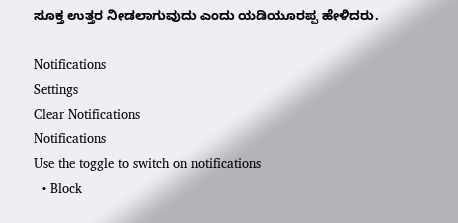ಸೂಕ್ತ ಉತ್ತರ ನೀಡಲಾಗುವುದು ಎಂದು ಯಡಿಯೂರಪ್ಪ ಹೇಳಿದರು.

Notifications
Settings
Clear Notifications
Notifications
Use the toggle to switch on notifications
  • Block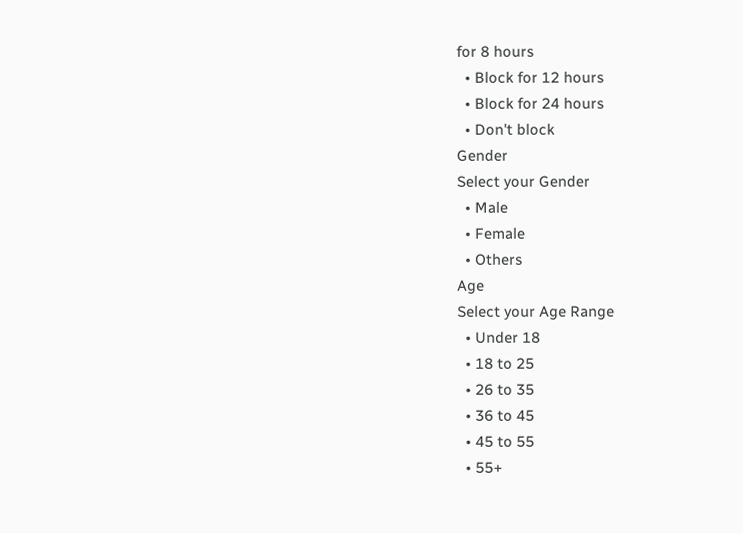for 8 hours
  • Block for 12 hours
  • Block for 24 hours
  • Don't block
Gender
Select your Gender
  • Male
  • Female
  • Others
Age
Select your Age Range
  • Under 18
  • 18 to 25
  • 26 to 35
  • 36 to 45
  • 45 to 55
  • 55+